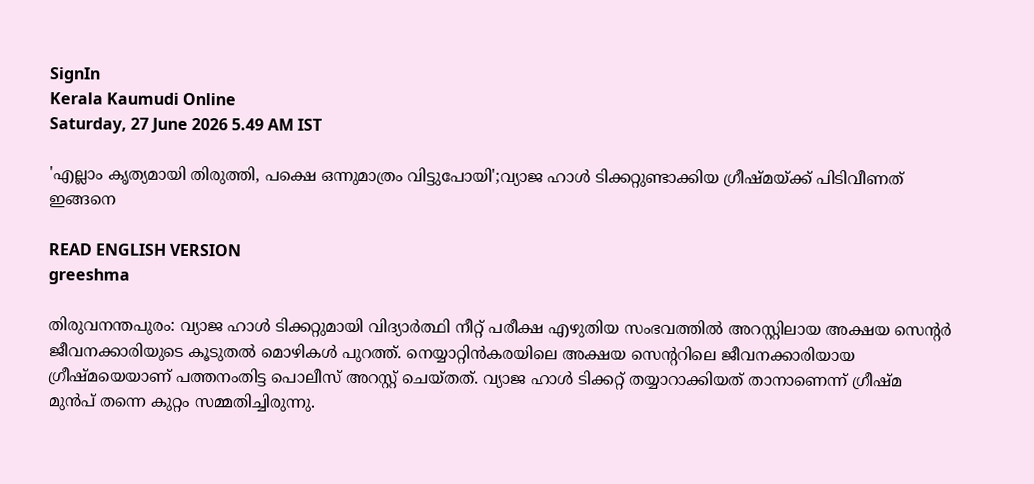SignIn
Kerala Kaumudi Online
Saturday, 27 June 2026 5.49 AM IST

'എല്ലാം കൃത്യമായി തിരുത്തി, പക്ഷെ ഒന്നുമാത്രം വിട്ടുപോയി';വ്യാജ ഹാൾ ടിക്കറ്റുണ്ടാക്കിയ ഗ്രീഷ്മയ്ക്ക് പിടിവീണത് ഇങ്ങനെ

READ ENGLISH VERSION
greeshma

തിരുവനന്തപുരം: വ്യാജ ഹാൾ ടിക്കറ്റുമായി വിദ്യാർത്ഥി നീറ്റ് പരീക്ഷ എഴുതിയ സംഭവത്തിൽ അറസ്റ്റിലായ അക്ഷയ സെന്റർ ജീവനക്കാരിയുടെ കൂടുതൽ മൊഴികൾ പുറത്ത്. നെയ്യാറ്റിൻകരയിലെ അക്ഷയ സെന്ററിലെ ജീവനക്കാരിയായ ഗ്രീഷ്മയെയാണ് പത്തനംതിട്ട പൊലീസ് അറസ്റ്റ് ചെയ്തത്. വ്യാജ ഹാൾ ടിക്കറ്റ് തയ്യാറാക്കിയത് താനാണെന്ന് ഗ്രീഷ്മ മുൻപ് തന്നെ കുറ്റം സമ്മതിച്ചിരുന്നു.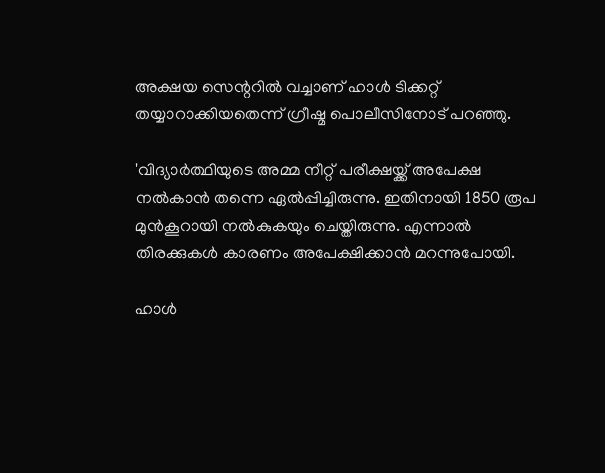അക്ഷയ സെന്ററിൽ വച്ചാണ് ഹാൾ ടിക്കറ്റ് തയ്യാറാക്കിയതെന്ന് ഗ്രീഷ്മ പൊലീസിനോട് പറഞ്ഞു.

'വിദ്യാർത്ഥിയുടെ അമ്മ നീറ്റ് പരീക്ഷയ്ക്ക് അപേക്ഷ നൽകാൻ തന്നെ ഏൽപ്പിച്ചിരുന്നു. ഇതിനായി 1850 രൂപ മുൻകൂറായി നൽകുകയും ചെയ്തിരുന്നു. എന്നാൽ തിരക്കുകൾ കാരണം അപേക്ഷിക്കാൻ മറന്നുപോയി.

ഹാൾ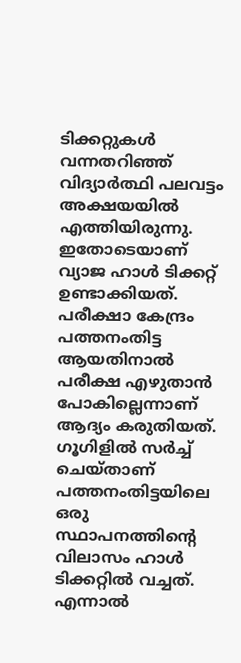ടിക്കറ്റുകൾ വന്നതറിഞ്ഞ് വിദ്യാർത്ഥി പലവട്ടം അക്ഷയയിൽ എത്തിയിരുന്നു. ഇതോടെയാണ് വ്യാജ ഹാൾ ടിക്കറ്റ് ഉണ്ടാക്കിയത്. പരീക്ഷാ കേന്ദ്രം പത്തനംതിട്ട ആയതിനാൽ പരീക്ഷ എഴുതാൻ പോകില്ലെന്നാണ് ആദ്യം കരുതിയത്. ഗൂഗിളിൽ സർച്ച് ചെയ്താണ് പത്തനംതിട്ടയിലെ ഒരു സ്ഥാപനത്തിന്റെ വിലാസം ഹാൾ ടിക്കറ്റിൽ വച്ചത്. എന്നാൽ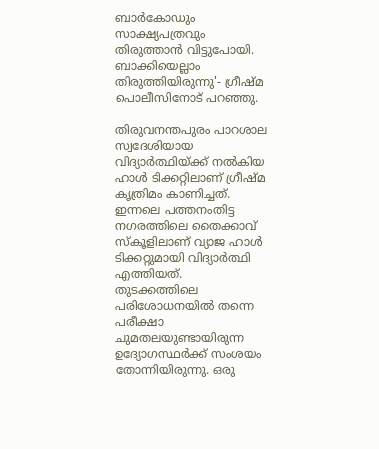ബാർകോഡും സാക്ഷ്യപത്രവും തിരുത്താൻ വിട്ടുപോയി. ബാക്കിയെല്ലാം തിരുത്തിയിരുന്നു'- ഗ്രീഷ്മ പൊലീസിനോട് പറഞ്ഞു.

തിരുവനന്തപുരം പാറശാല സ്വദേശിയായ വിദ്യാർത്ഥിയ്ക്ക് നൽകിയ ഹാൾ ടിക്കറ്റിലാണ് ഗ്രീഷ്മ കൃത്രിമം കാണിച്ചത്. ഇന്നലെ പത്തനംതിട്ട നഗരത്തിലെ തൈക്കാവ് സ്കൂളിലാണ് വ്യാജ ഹാൾ ടിക്കറ്റുമായി വിദ്യാർത്ഥി എത്തിയത്. തുടക്കത്തിലെ പരിശോധനയിൽ തന്നെ പരീക്ഷാ ചുമതലയുണ്ടായിരുന്ന ഉദ്യോഗസ്ഥർക്ക് സംശയം തോന്നിയിരുന്നു. ഒരു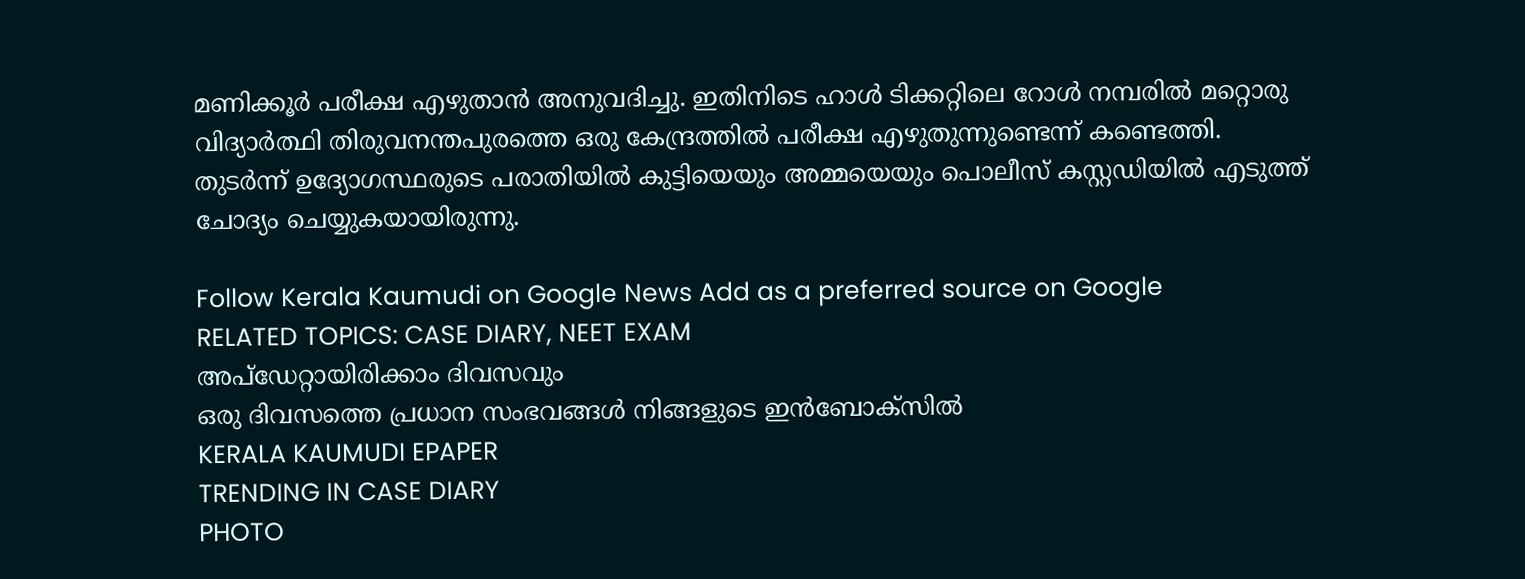മണിക്കൂർ പരീക്ഷ എഴുതാൻ അനുവദിച്ചു. ഇതിനിടെ ഹാൾ ടിക്കറ്റിലെ റോൾ നമ്പരിൽ മറ്റൊരു വിദ്യാർത്ഥി തിരുവനന്തപുരത്തെ ഒരു കേന്ദ്രത്തിൽ പരീക്ഷ എഴുതുന്നുണ്ടെന്ന് കണ്ടെത്തി. തുടർന്ന് ഉദ്യോഗസ്ഥരുടെ പരാതിയിൽ കുട്ടിയെയും അമ്മയെയും പൊലീസ് കസ്റ്റഡിയിൽ എടുത്ത് ചോദ്യം ചെയ്യുകയായിരുന്നു.

Follow Kerala Kaumudi on Google News Add as a preferred source on Google
RELATED TOPICS: CASE DIARY, NEET EXAM
അപ്ഡേറ്റായിരിക്കാം ദിവസവും
ഒരു ദിവസത്തെ പ്രധാന സംഭവങ്ങൾ നിങ്ങളുടെ ഇൻബോക്സിൽ
KERALA KAUMUDI EPAPER
TRENDING IN CASE DIARY
PHOTO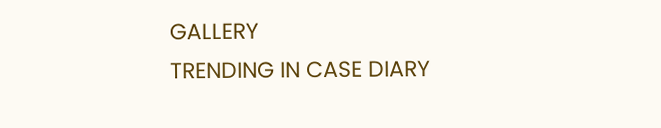GALLERY
TRENDING IN CASE DIARY